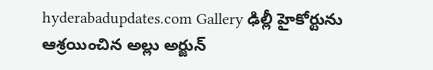hyderabadupdates.com Gallery ఢిల్లీ హైకోర్టును ఆశ్ర‌యించిన అల్లు అర్జున్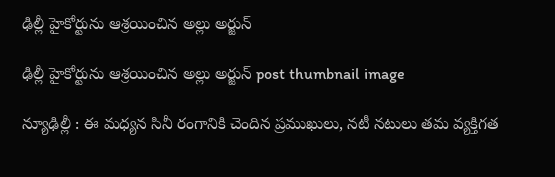ఢిల్లీ హైకోర్టును ఆశ్ర‌యించిన అల్లు అర్జున్

ఢిల్లీ హైకోర్టును ఆశ్ర‌యించిన అల్లు అర్జున్ post thumbnail image

న్యూఢిల్లీ : ఈ మధ్య‌న సినీ రంగానికి చెందిన ప్ర‌ముఖులు, న‌టీ న‌టులు త‌మ వ్య‌క్తిగ‌త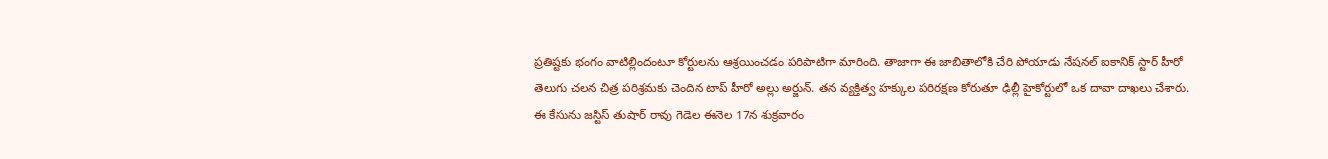ప్ర‌తిష్ట‌కు భంగం వాటిల్లిందంటూ కోర్టుల‌ను ఆశ్ర‌యించ‌డం ప‌రిపాటిగా మారింది. తాజాగా ఈ జాబితాలోకి చేరి పోయాడు నేష‌న‌ల్ ఐకానిక్ స్టార్ హీరో తెలుగు చ‌ల‌న చిత్ర ప‌రిశ్ర‌మ‌కు చెందిన టాప్ హీరో అల్లు అర్జున్. తన వ్యక్తిత్వ హక్కుల పరిరక్షణ కోరుతూ ఢిల్లీ హైకోర్టులో ఒక దావా దాఖ‌లు చేశారు. ఈ కేసును జస్టిస్ తుషార్ రావు గెడెల ఈనెల 17న శుక్ర‌వారం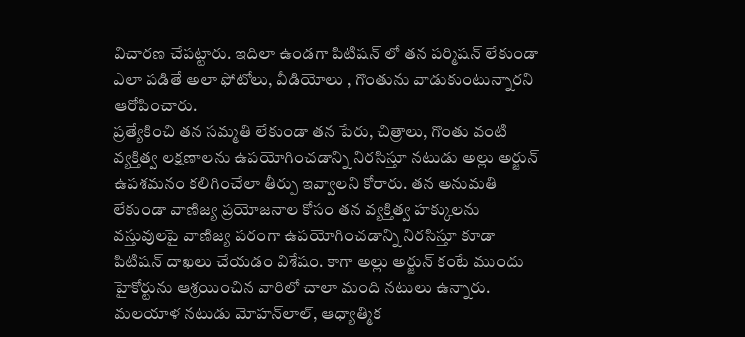విచార‌ణ చేప‌ట్టారు. ఇదిలా ఉండ‌గా పిటిష‌న్ లో త‌న ప‌ర్మిష‌న్ లేకుండా ఎలా ప‌డితే అలా ఫోటోలు, వీడియోలు , గొంతును వాడుకుంటున్నార‌ని ఆరోపించారు.
ప్ర‌త్యేకించి త‌న‌ సమ్మతి లేకుండా తన పేరు, చిత్రాలు, గొంతు వంటి వ్యక్తిత్వ లక్షణాలను ఉపయోగించడాన్ని నిరసిస్తూ నటుడు అల్లు అర్జున్ ఉపశమనం క‌లిగించేలా తీర్పు ఇవ్వాల‌ని కోరారు. తన అనుమతి లేకుండా వాణిజ్య ప్రయోజనాల కోసం తన వ్యక్తిత్వ హక్కులను వస్తువులపై వాణిజ్య పరంగా ఉపయోగించడాన్ని నిరసిస్తూ కూడా పిటిష‌న్ దాఖ‌లు చేయ‌డం విశేషం. కాగా అల్లు అర్జున్ కంటే ముందు హైకోర్టును ఆశ్ర‌యించిన వారిలో చాలా మంది న‌టులు ఉన్నారు.
మలయాళ నటుడు మోహన్‌లాల్, ఆధ్యాత్మిక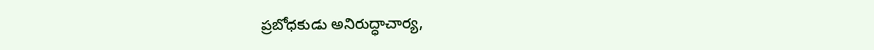ప్రబోధకుడు అనిరుద్ధాచార్య,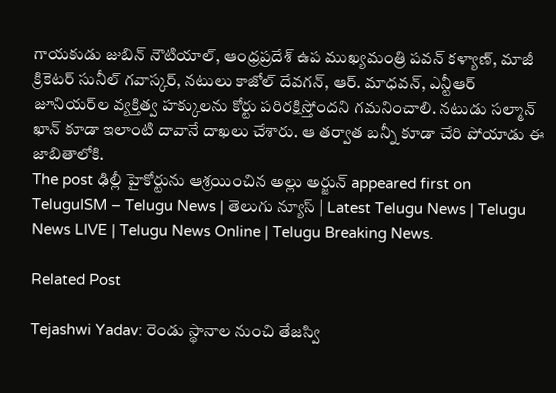గాయకుడు జుబిన్ నౌటియాల్, ఆంధ్రప్రదేశ్ ఉప ముఖ్యమంత్రి పవన్ కళ్యాణ్, మాజీ క్రికెటర్ సునీల్ గవాస్కర్, నటులు కాజోల్ దేవగన్, ఆర్. మాధవన్, ఎన్టీఆర్ జూనియర్‌ల వ్యక్తిత్వ హక్కులను కోర్టు పరిరక్షిస్తోందని గమనించాలి. నటుడు సల్మాన్ ఖాన్ కూడా ఇలాంటి దావానే దాఖ‌లు చేశారు. ఆ త‌ర్వాత బ‌న్నీ కూడా చేరి పోయాడు ఈ జాబితాలోకి.
The post ఢిల్లీ హైకోర్టును ఆశ్ర‌యించిన అల్లు అర్జున్ appeared first on TeluguISM – Telugu News | తెలుగు న్యూస్ | Latest Telugu News | Telugu News LIVE | Telugu News Online | Telugu Breaking News.

Related Post

Tejashwi Yadav: రెండు స్థానాల నుంచి తేజస్వి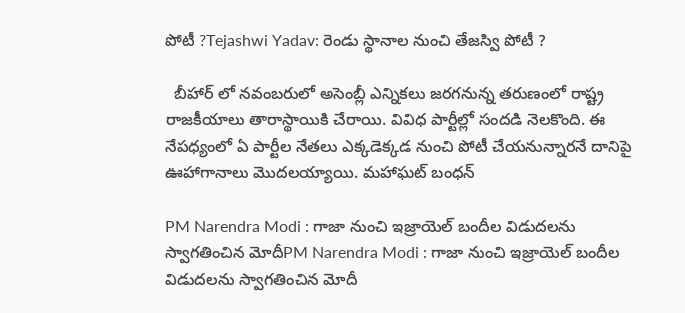పోటీ ?Tejashwi Yadav: రెండు స్థానాల నుంచి తేజస్వి పోటీ ?

  బీహార్‌ లో నవంబరులో అసెంబ్లీ ఎన్నికలు జరగనున్న తరుణంలో రాష్ట్ర రాజకీయాలు తారాస్థాయికి చేరాయి. వివిధ పార్టీల్లో సందడి నెలకొంది. ఈ నేపధ్యంలో ఏ పార్టీల నేతలు ఎక్కడెక్కడ నుంచి పోటీ చేయనున్నారనే దానిపై ఊహాగానాలు మొదలయ్యాయి. మహాఘట్‌ బంధన్‌

PM Narendra Modi : గాజా నుంచి ఇజ్రాయెల్ బందీల విడుదలను స్వాగతించిన మోదీPM Narendra Modi : గాజా నుంచి ఇజ్రాయెల్ బందీల విడుదలను స్వాగతించిన మోదీ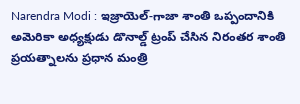Narendra Modi : ఇజ్రాయెల్-గాజా శాంతి ఒప్పందానికి అమెరికా అధ్యక్షుడు డొనాల్డ్ ట్రంప్ చేసిన నిరంతర శాంతి ప్రయత్నాలను ప్రధాన మంత్రి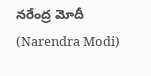నరేంద్ర మోదీ (Narendra Modi)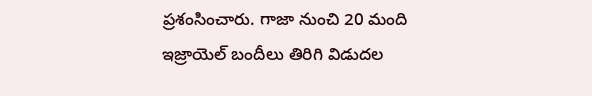ప్రశంసించారు. గాజా నుంచి 20 మంది ఇజ్రాయెల్ బందీలు తిరిగి విడుదల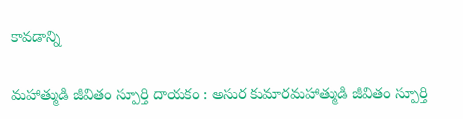కావడాన్ని

మ‌హాత్ముడి జీవితం స్పూర్తి దాయ‌కం : అసుర కుమారమ‌హాత్ముడి జీవితం స్పూర్తి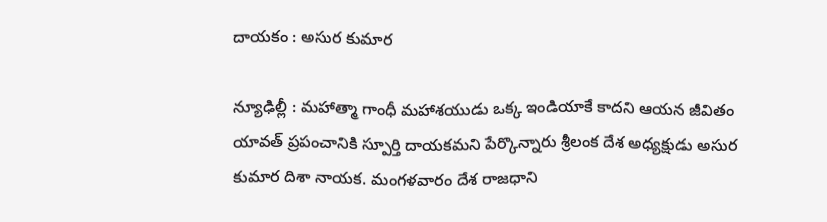దాయ‌కం : అసుర కుమార

న్యూఢిల్లీ : మ‌హాత్మా గాంధీ మ‌హాశ‌యుడు ఒక్క ఇండియాకే కాద‌ని ఆయ‌న జీవితం యావ‌త్ ప్ర‌పంచానికి స్పూర్తి దాయ‌క‌మ‌ని పేర్కొన్నారు శ్రీ‌లంక దేశ అధ్య‌క్షుడు అసుర కుమార దిశా నాయ‌క‌. మంగ‌ళ‌వారం దేశ రాజ‌ధాని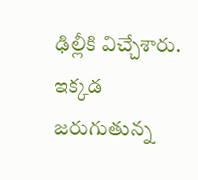ఢిల్లీకి విచ్చేశారు. ఇక్క‌డ జ‌రుగుతున్న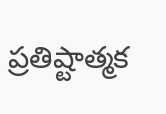ప్ర‌తిష్టాత్మ‌క